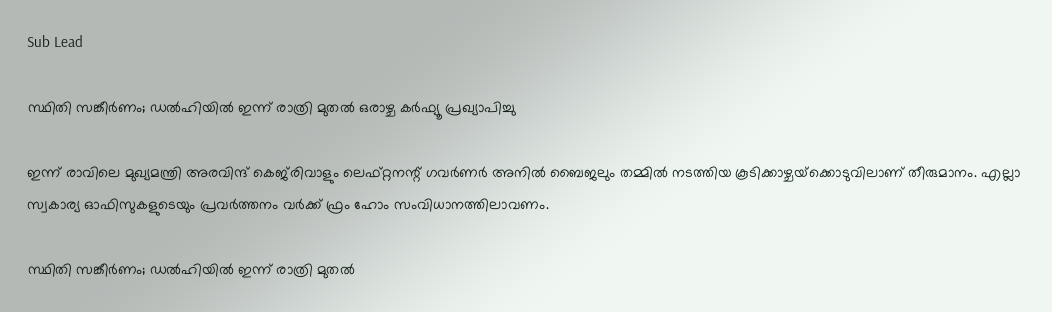Sub Lead

സ്ഥിതി സങ്കീര്‍ണം; ഡല്‍ഹിയില്‍ ഇന്ന് രാത്രി മുതല്‍ ഒരാഴ്ച കര്‍ഫ്യൂ പ്രഖ്യാപിച്ചു

ഇന്ന് രാവിലെ മുഖ്യമന്ത്രി അരവിന്ദ് കെജ്‌രിവാളും ലെഫ്റ്റനന്റ് ഗവര്‍ണര്‍ അനില്‍ ബൈജലും തമ്മില്‍ നടത്തിയ കൂടിക്കാഴ്ചയ്‌ക്കൊടുവിലാണ് തീരുമാനം. എല്ലാ സ്വകാര്യ ഓഫിസുകളുടെയും പ്രവര്‍ത്തനം വര്‍ക്ക് ഫ്രം ഹോം സംവിധാനത്തിലാവണം.

സ്ഥിതി സങ്കീര്‍ണം; ഡല്‍ഹിയില്‍ ഇന്ന് രാത്രി മുതല്‍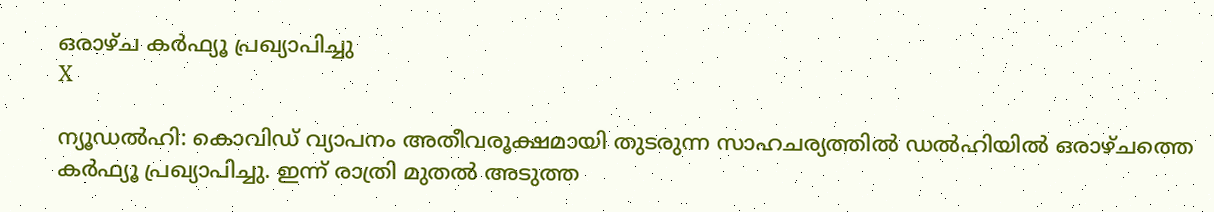ഒരാഴ്ച കര്‍ഫ്യൂ പ്രഖ്യാപിച്ചു
X

ന്യൂഡല്‍ഹി: കൊവിഡ് വ്യാപനം അതീവരൂക്ഷമായി തുടരുന്ന സാഹചര്യത്തില്‍ ഡല്‍ഹിയില്‍ ഒരാഴ്ചത്തെ കര്‍ഫ്യൂ പ്രഖ്യാപിച്ചു. ഇന്ന് രാത്രി മുതല്‍ അടുത്ത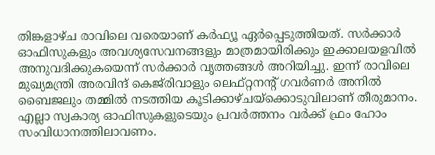തിങ്കളാഴ്ച രാവിലെ വരെയാണ് കര്‍ഫ്യൂ ഏര്‍പ്പെടുത്തിയത്. സര്‍ക്കാര്‍ ഓഫിസുകളും അവശ്യസേവനങ്ങളും മാത്രമായിരിക്കും ഇക്കാലയളവില്‍ അനുവദിക്കുകയെന്ന് സര്‍ക്കാര്‍ വൃത്തങ്ങള്‍ അറിയിച്ചു. ഇന്ന് രാവിലെ മുഖ്യമന്ത്രി അരവിന്ദ് കെജ്‌രിവാളും ലെഫ്റ്റനന്റ് ഗവര്‍ണര്‍ അനില്‍ ബൈജലും തമ്മില്‍ നടത്തിയ കൂടിക്കാഴ്ചയ്‌ക്കൊടുവിലാണ് തീരുമാനം. എല്ലാ സ്വകാര്യ ഓഫിസുകളുടെയും പ്രവര്‍ത്തനം വര്‍ക്ക് ഫ്രം ഹോം സംവിധാനത്തിലാവണം.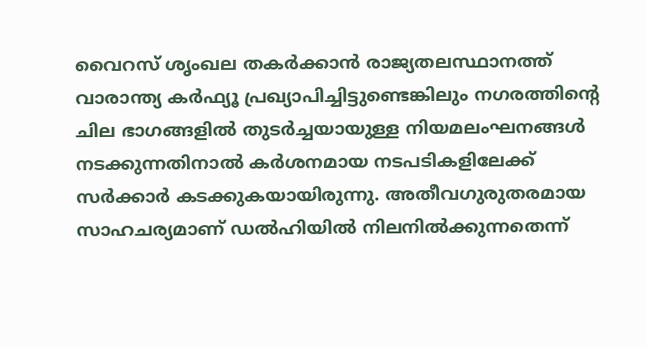വൈറസ് ശൃംഖല തകര്‍ക്കാന്‍ രാജ്യതലസ്ഥാനത്ത് വാരാന്ത്യ കര്‍ഫ്യൂ പ്രഖ്യാപിച്ചിട്ടുണ്ടെങ്കിലും നഗരത്തിന്റെ ചില ഭാഗങ്ങളില്‍ തുടര്‍ച്ചയായുള്ള നിയമലംഘനങ്ങള്‍ നടക്കുന്നതിനാല്‍ കര്‍ശനമായ നടപടികളിലേക്ക് സര്‍ക്കാര്‍ കടക്കുകയായിരുന്നു. അതീവഗുരുതരമായ സാഹചര്യമാണ് ഡല്‍ഹിയില്‍ നിലനില്‍ക്കുന്നതെന്ന്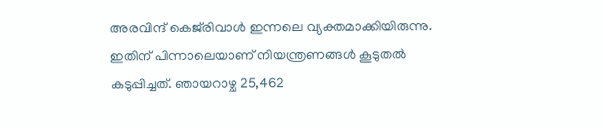അരവിന്ദ് കെജ്‌രിവാള്‍ ഇന്നലെ വ്യക്തമാക്കിയിരുന്നു. ഇതിന് പിന്നാലെയാണ് നിയന്ത്രണങ്ങള്‍ കൂടുതല്‍ കടുപ്പിച്ചത്. ഞായറാഴ്ച 25,462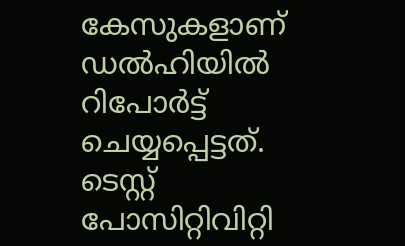കേസുകളാണ് ഡല്‍ഹിയില്‍ റിപോര്‍ട്ട് ചെയ്യപ്പെട്ടത്. ടെസ്റ്റ് പോസിറ്റിവിറ്റി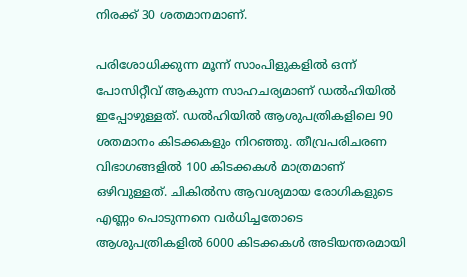നിരക്ക് 30 ശതമാനമാണ്.

പരിശോധിക്കുന്ന മൂന്ന് സാംപിളുകളില്‍ ഒന്ന് പോസിറ്റീവ് ആകുന്ന സാഹചര്യമാണ് ഡല്‍ഹിയില്‍ ഇപ്പോഴുള്ളത്. ഡല്‍ഹിയില്‍ ആശുപത്രികളിലെ 90 ശതമാനം കിടക്കകളും നിറഞ്ഞു. തീവ്രപരിചരണ വിഭാഗങ്ങളില്‍ 100 കിടക്കകള്‍ മാത്രമാണ് ഒഴിവുള്ളത്. ചികില്‍സ ആവശ്യമായ രോഗികളുടെ എണ്ണം പൊടുന്നനെ വര്‍ധിച്ചതോടെ ആശുപത്രികളില്‍ 6000 കിടക്കകള്‍ അടിയന്തരമായി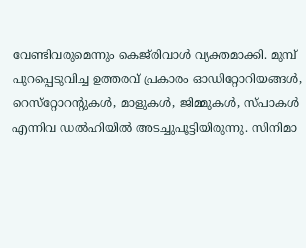വേണ്ടിവരുമെന്നും കെജ്‌രിവാള്‍ വ്യക്തമാക്കി. മുമ്പ് പുറപ്പെടുവിച്ച ഉത്തരവ് പ്രകാരം ഓഡിറ്റോറിയങ്ങള്‍, റെസ്‌റ്റോറന്റുകള്‍, മാളുകള്‍, ജിമ്മുകള്‍, സ്പാകള്‍ എന്നിവ ഡല്‍ഹിയില്‍ അടച്ചുപൂട്ടിയിരുന്നു. സിനിമാ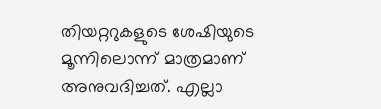തിയറ്ററുകളുടെ ശേഷിയുടെ മൂന്നിലൊന്ന് മാത്രമാണ് അനുവദിച്ചത്. എല്ലാ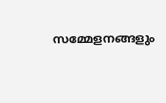സമ്മേളനങ്ങളും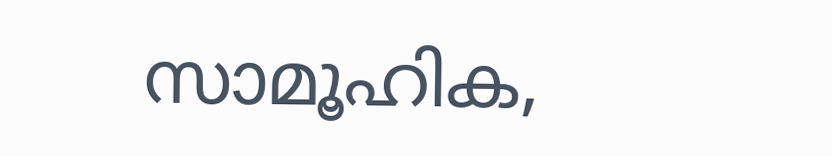സാമൂഹിക,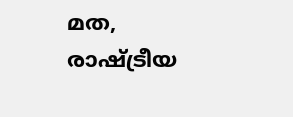മത, രാഷ്ട്രീയ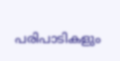പരിപാടികളും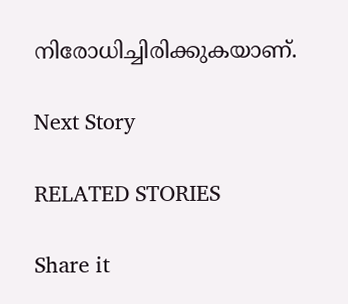നിരോധിച്ചിരിക്കുകയാണ്.

Next Story

RELATED STORIES

Share it